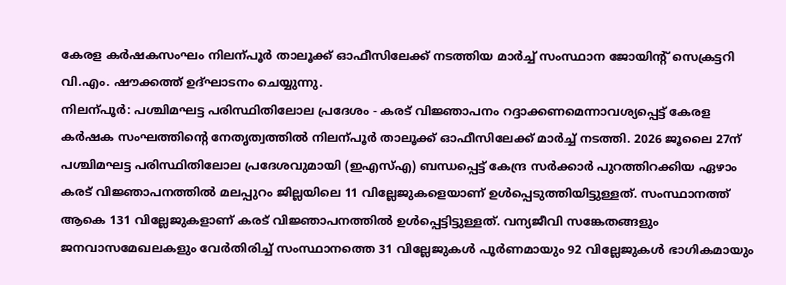കേരള കർഷകസംഘം നിലന്പൂർ താലൂക്ക് ഓഫീസിലേക്ക് നടത്തിയ മാർച്ച് സംസ്ഥാന ജോയിന്റ് സെക്രട്ടറി വി.എം. ഷൗക്കത്ത് ഉദ്ഘാടനം ചെയ്യുന്നു.
നിലന്പൂർ: പശ്ചിമഘട്ട പരിസ്ഥിതിലോല പ്രദേശം - കരട് വിജ്ഞാപനം റദ്ദാക്കണമെന്നാവശ്യപ്പെട്ട് കേരള കർഷക സംഘത്തിന്റെ നേതൃത്വത്തിൽ നിലന്പൂർ താലൂക്ക് ഓഫീസിലേക്ക് മാർച്ച് നടത്തി. 2026 ജൂലൈ 27ന് പശ്ചിമഘട്ട പരിസ്ഥിതിലോല പ്രദേശവുമായി (ഇഎസ്എ) ബന്ധപ്പെട്ട് കേന്ദ്ര സർക്കാർ പുറത്തിറക്കിയ ഏഴാം കരട് വിജ്ഞാപനത്തിൽ മലപ്പുറം ജില്ലയിലെ 11 വില്ലേജുകളെയാണ് ഉൾപ്പെടുത്തിയിട്ടുള്ളത്. സംസ്ഥാനത്ത് ആകെ 131 വില്ലേജുകളാണ് കരട് വിജ്ഞാപനത്തിൽ ഉൾപ്പെട്ടിട്ടുള്ളത്. വന്യജീവി സങ്കേതങ്ങളും ജനവാസമേഖലകളും വേർതിരിച്ച് സംസ്ഥാനത്തെ 31 വില്ലേജുകൾ പൂർണമായും 92 വില്ലേജുകൾ ഭാഗികമായും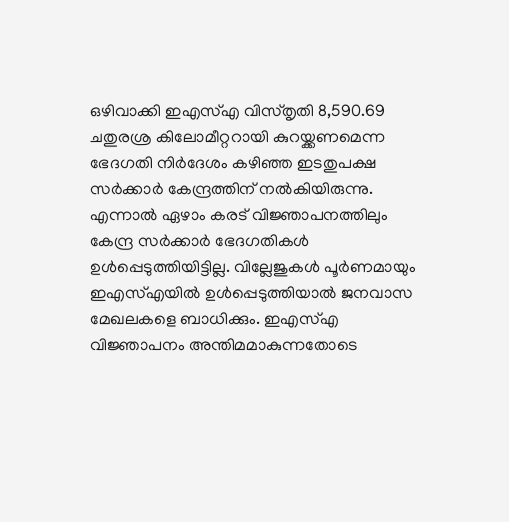ഒഴിവാക്കി ഇഎസ്എ വിസ്തൃതി 8,590.69 ചതുരശ്ര കിലോമീറ്ററായി കുറയ്ക്കണമെന്ന ഭേദഗതി നിർദേശം കഴിഞ്ഞ ഇടതുപക്ഷ സർക്കാർ കേന്ദ്രത്തിന് നൽകിയിരുന്നു.
എന്നാൽ ഏഴാം കരട് വിജ്ഞാപനത്തിലും കേന്ദ്ര സർക്കാർ ഭേദഗതികൾ ഉൾപ്പെടുത്തിയിട്ടില്ല. വില്ലേജുകൾ പൂർണമായും ഇഎസ്എയിൽ ഉൾപ്പെടുത്തിയാൽ ജനവാസ മേഖലകളെ ബാധിക്കും. ഇഎസ്എ വിജ്ഞാപനം അന്തിമമാകുന്നതോടെ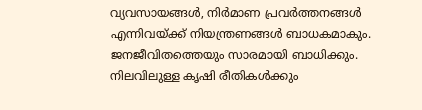വ്യവസായങ്ങൾ, നിർമാണ പ്രവർത്തനങ്ങൾ എന്നിവയ്ക്ക് നിയന്ത്രണങ്ങൾ ബാധകമാകും. ജനജീവിതത്തെയും സാരമായി ബാധിക്കും.
നിലവിലുള്ള കൃഷി രീതികൾക്കും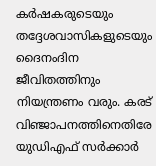കർഷകരുടെയും തദ്ദേശവാസികളുടെയും ദൈനംദിന ജീവിതത്തിനും നിയന്ത്രണം വരും. കരട് വിഞ്ജാപനത്തിനെതിരേ യുഡിഎഫ് സർക്കാർ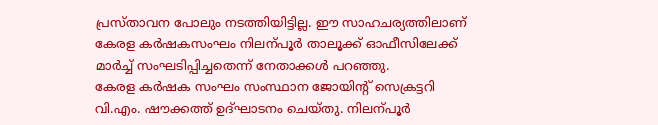പ്രസ്താവന പോലും നടത്തിയിട്ടില്ല. ഈ സാഹചര്യത്തിലാണ് കേരള കർഷകസംഘം നിലന്പൂർ താലൂക്ക് ഓഫീസിലേക്ക് മാർച്ച് സംഘടിപ്പിച്ചതെന്ന് നേതാക്കൾ പറഞ്ഞു.
കേരള കർഷക സംഘം സംസ്ഥാന ജോയിന്റ് സെക്രട്ടറി വി.എം. ഷൗക്കത്ത് ഉദ്ഘാടനം ചെയ്തു. നിലന്പൂർ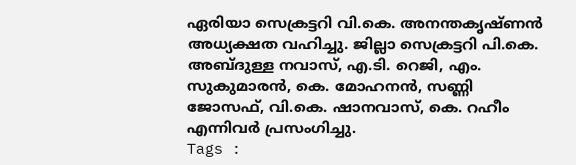ഏരിയാ സെക്രട്ടറി വി.കെ. അനന്തകൃഷ്ണൻ അധ്യക്ഷത വഹിച്ചു. ജില്ലാ സെക്രട്ടറി പി.കെ. അബ്ദുള്ള നവാസ്, എ.ടി. റെജി, എം. സുകുമാരൻ, കെ. മോഹനൻ, സണ്ണി ജോസഫ്, വി.കെ. ഷാനവാസ്, കെ. റഹീം എന്നിവർ പ്രസംഗിച്ചു.
Tags :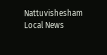Nattuvishesham Local News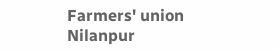Farmers' union Nilanpur